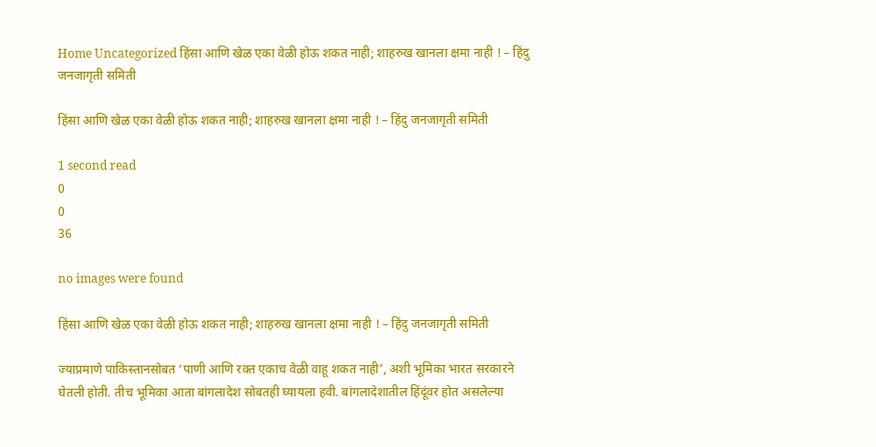Home Uncategorized हिंसा आणि खेळ एका वेळी होऊ शकत नाही; शाहरुख खानला क्षमा नाही ! – हिंदु जनजागृती समिती

हिंसा आणि खेळ एका वेळी होऊ शकत नाही; शाहरुख खानला क्षमा नाही ! – हिंदु जनजागृती समिती

1 second read
0
0
36

no images were found

हिंसा आणि खेळ एका वेळी होऊ शकत नाही; शाहरुख खानला क्षमा नाही ! – हिंदु जनजागृती समिती

ज्याप्रमाणे पाकिस्तानसोबत ‘पाणी आणि रक्त एकाच वेळी वाहू शकत नाही’, अशी भूमिका भारत सरकारने घेतली होती. तीच भूमिका आता बांगलादेश सोबतही घ्यायला हवी. बांगलादेशातील हिंदूंवर होत असलेल्या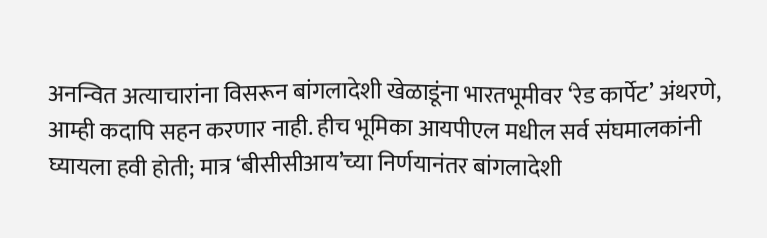अनन्वित अत्याचारांना विसरून बांगलादेशी खेळाडूंना भारतभूमीवर ‘रेड कार्पेट’ अंथरणे, आम्ही कदापि सहन करणार नाही. हीच भूमिका आयपीएल मधील सर्व संघमालकांनी घ्यायला हवी होती; मात्र ‘बीसीसीआय’च्या निर्णयानंतर बांगलादेशी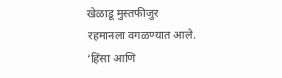खेळाडू मुस्तफीजुर रहमानला ‍वगळण्यात आले. ‘हिंसा आणि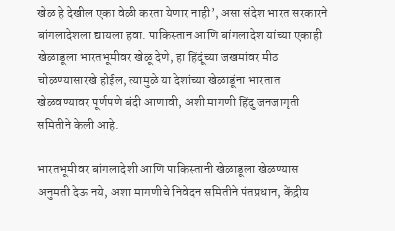खेळ हे देखील एका वेळी करता येणार नाही’, असा संदेश भारत सरकारने बांगलादेशला द्यायला हवा. पाकिस्तान आणि बांगलादेश यांच्या एकाही खेळाडूला भारतभूमीवर खेळू देणे, हा हिंदूंच्या जखमांवर मीठ चोळण्यासारखे होईल, त्यामुळे या देशांच्या खेळाडूंना भारतात खेळवण्यावर पूर्णपणे बंदी आणावी, अशी मागणी हिंदु जनजागृती समितीने केली आहे.

भारतभूमीवर बांगलादेशी आणि पाकिस्तानी खेळाडूला खेळण्यास अनुमती देऊ नये, अशा मागणीचे निवेदन समितीने पंतप्रधान, केंद्रीय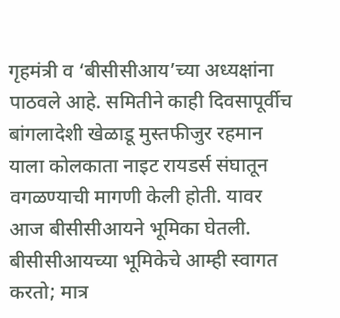गृहमंत्री व ‘बीसीसीआय’च्या अध्यक्षांना पाठवले आहे. समितीने काही दिवसापूर्वीच बांगलादेशी खेळाडू मुस्तफीजुर रहमान याला कोलकाता नाइट रायडर्स संघातून वगळण्याची मागणी केली होती. यावर आज बीसीसीआयने भूमिका घेतली. बीसीसीआयच्या भूमिकेचे आम्ही स्वागत करतो; मात्र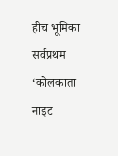हीच भूमिका सर्वप्रथम ‘कोलकाता नाइट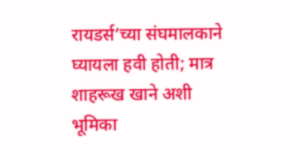रायडर्स’च्या संघमालकाने घ्यायला हवी होती; मात्र शाहरूख खाने अशी भूमिका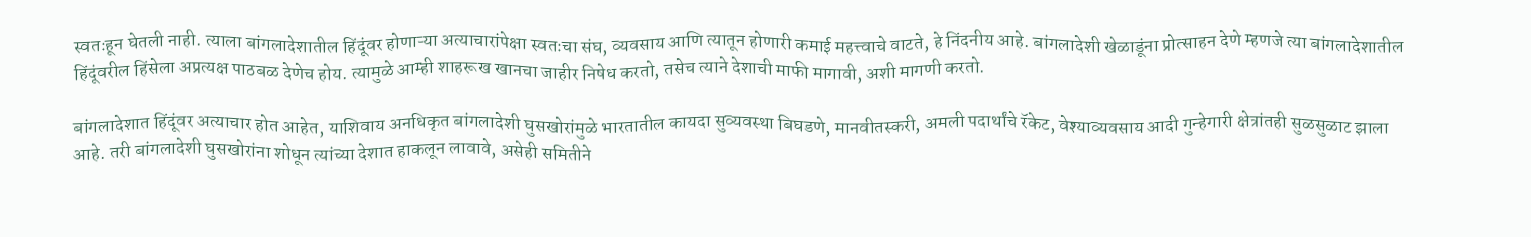स्वतःहून घेतली नाही. त्याला बांगलादेशातील हिंदूंवर होणाऱ्या अत्याचारांपेक्षा स्वतःचा संघ, व्यवसाय आणि त्यातून होणारी कमाई महत्त्वाचे वाटते, हे निंदनीय आहे. बांगलादेशी खेळाडूंना प्रोत्साहन देणे म्हणजे त्या बांगलादेशातील हिंदूंवरील हिंसेला अप्रत्यक्ष पाठबळ देणेच होय. त्यामुळे आम्ही शाहरूख खानचा जाहीर निषेध करतो, तसेच त्याने देशाची माफी मागावी, अशी मागणी करतो.

बांगलादेशात हिंदूंवर अत्याचार होत आहेत, याशिवाय अनधिकृत बांगलादेशी घुसखोरांमुळे भारतातील कायदा सुव्यवस्था बिघडणे, मानवीतस्करी, अमली पदार्थांचे रॅकेट, वेश्याव्यवसाय आदी गुन्हेगारी क्षेत्रांतही सुळसुळाट झाला आहे. तरी बांगलादेशी घुसखोरांना शोधून त्यांच्या देशात हाकलून लावावे, असेही समितीने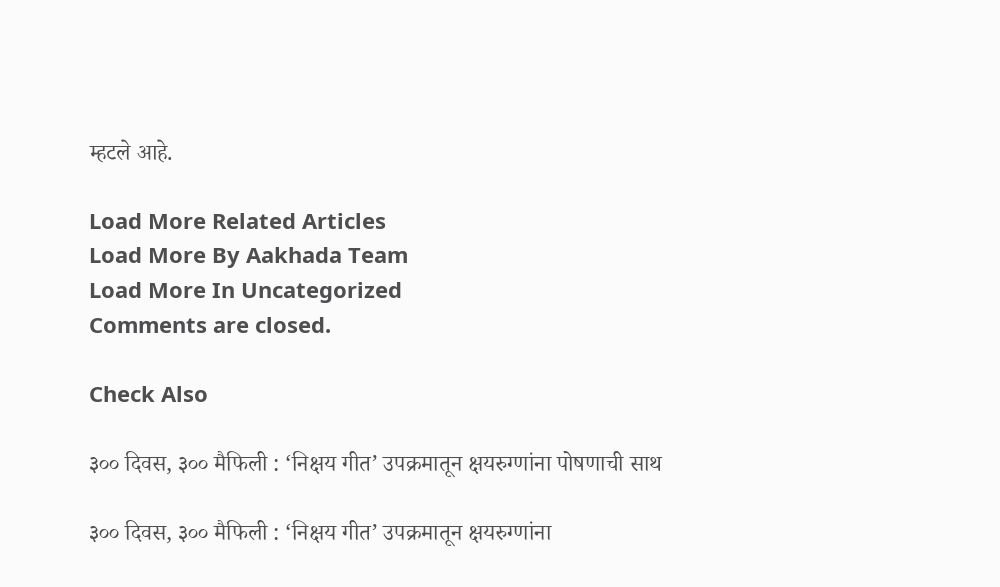म्हटले आहे.

Load More Related Articles
Load More By Aakhada Team
Load More In Uncategorized
Comments are closed.

Check Also

३०० दिवस, ३०० मैफिली : ‘निक्षय गीत’ उपक्रमातून क्षयरुग्णांना पोषणाची साथ

३०० दिवस, ३०० मैफिली : ‘निक्षय गीत’ उपक्रमातून क्षयरुग्णांना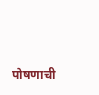पोषणाची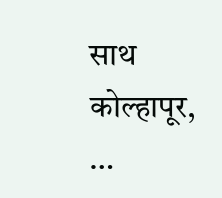साथ कोल्हापूर,  …